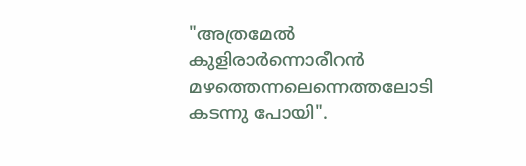"അത്രമേൽ കുളിരാർന്നൊരീറൻ മഴത്തെന്നലെന്നെത്തലോടി കടന്നു പോയി".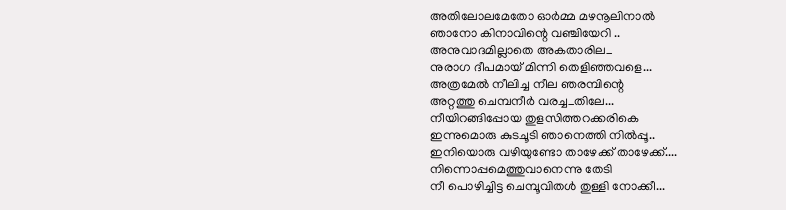അതിലോലമേതോ ഓർമ്മ മഴനൂലിനാൽ
ഞാനോ കിനാവിന്റെ വഞ്ചിയേറി ..
അനുവാദമില്ലാതെ അകതാരില_
നുരാഗ ദീപമായ് മിന്നി തെളിഞ്ഞവളെ...
അത്രമേൽ നീലിച്ച നീല ഞരമ്പിന്റെ
അറ്റത്തു ചെമ്പനീർ വരച്ച_തിലേ...
നീയിറങ്ങിപ്പോയ തുളസിത്തറക്കരികെ
ഇന്നുമൊരു കുടചൂടി ഞാനെത്തി നിൽപ്പൂ..
ഇനിയൊരു വഴിയുണ്ടോ താഴേക്ക് താഴേക്ക്....
നിന്നൊപ്പമെത്തുവാനെന്നു തേടി
നീ പൊഴിച്ചിട്ട ചെമ്പൂവിതൾ തുള്ളി നോക്കീ...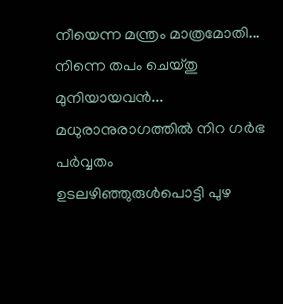നീയെന്ന മന്ത്രം മാത്രമോതി...
നിന്നെ തപം ചെയ്തു മുനിയായവൻ...
മധുരാനുരാഗത്തിൽ നിറ ഗർഭ പർവ്വതം
ഉടലഴിഞ്ഞുരുൾപൊട്ടി പുഴ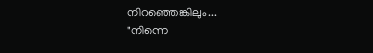നിറഞ്ഞെങ്കിലും...
"നിന്നെ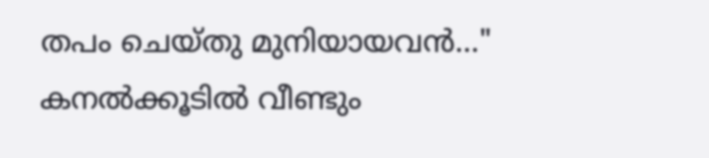തപം ചെയ്തു മുനിയായവൻ..." കനൽക്കൂടിൽ വീണ്ടും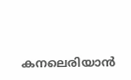കനലെരിയാൻ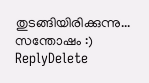തുടങ്ങിയിരിക്കുന്നു... സന്തോഷം :)
ReplyDelete